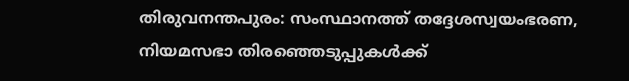തിരുവനന്തപുരം: സംസ്ഥാനത്ത് തദ്ദേശസ്വയംഭരണ, നിയമസഭാ തിരഞ്ഞെടുപ്പുകൾക്ക്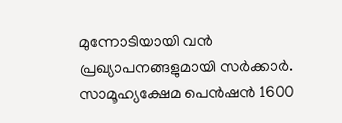മുന്നോടിയായി വൻ പ്രഖ്യാപനങ്ങളുമായി സർക്കാർ. സാമൂഹ്യക്ഷേമ പെൻഷൻ 1600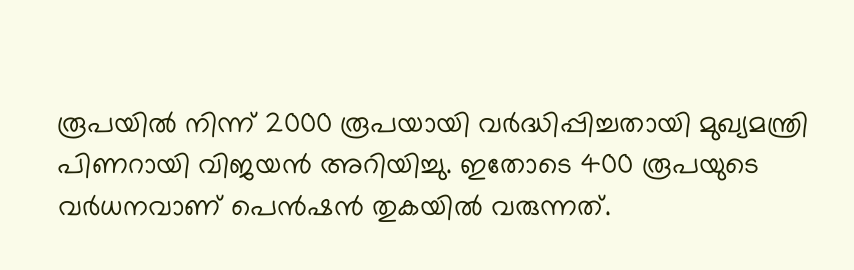രൂപയിൽ നിന്ന് 2000 രൂപയായി വർദ്ധിപ്പിച്ചതായി മുഖ്യമന്ത്രി പിണറായി വിജയൻ അറിയിച്ചു. ഇതോടെ 400 രൂപയുടെ വർധനവാണ് പെൻഷൻ തുകയിൽ വരുന്നത്.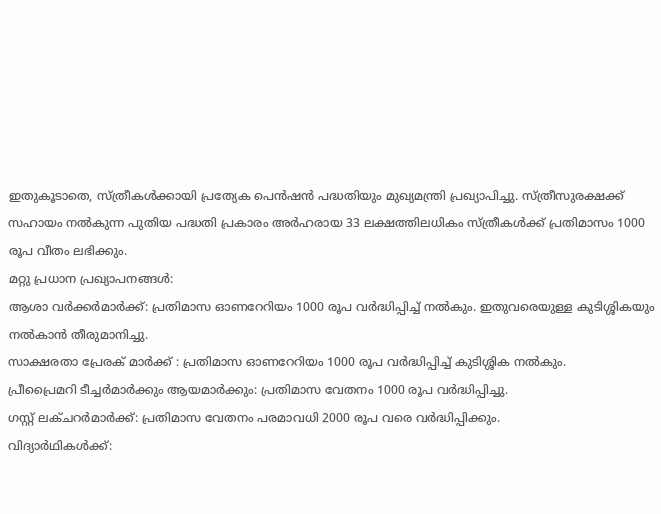ഇതുകൂടാതെ, സ്ത്രീകൾക്കായി പ്രത്യേക പെൻഷൻ പദ്ധതിയും മുഖ്യമന്ത്രി പ്രഖ്യാപിച്ചു. സ്ത്രീസുരക്ഷക്ക് സഹായം നൽകുന്ന പുതിയ പദ്ധതി പ്രകാരം അർഹരായ 33 ലക്ഷത്തിലധികം സ്ത്രീകൾക്ക് പ്രതിമാസം 1000 രൂപ വീതം ലഭിക്കും.
മറ്റു പ്രധാന പ്രഖ്യാപനങ്ങൾ:
ആശാ വർക്കർമാർക്ക്: പ്രതിമാസ ഓണറേറിയം 1000 രൂപ വർദ്ധിപ്പിച്ച് നൽകും. ഇതുവരെയുള്ള കുടിശ്ശികയും നൽകാൻ തീരുമാനിച്ചു.
സാക്ഷരതാ പ്രേരക് മാർക്ക് : പ്രതിമാസ ഓണറേറിയം 1000 രൂപ വർദ്ധിപ്പിച്ച് കുടിശ്ശിക നൽകും.
പ്രീപ്രൈമറി ടീച്ചർമാർക്കും ആയമാർക്കും: പ്രതിമാസ വേതനം 1000 രൂപ വർദ്ധിപ്പിച്ചു.
ഗസ്റ്റ് ലക്ചറർമാർക്ക്: പ്രതിമാസ വേതനം പരമാവധി 2000 രൂപ വരെ വർദ്ധിപ്പിക്കും.
വിദ്യാർഥികൾക്ക്: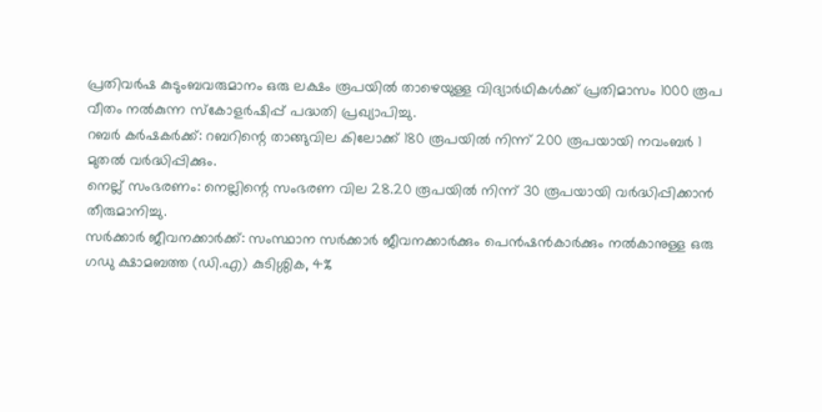പ്രതിവർഷ കുടുംബവരുമാനം ഒരു ലക്ഷം രൂപയിൽ താഴെയുള്ള വിദ്യാർഥികൾക്ക് പ്രതിമാസം 1000 രൂപ വീതം നൽകുന്ന സ്കോളർഷിപ്പ് പദ്ധതി പ്രഖ്യാപിച്ചു.
റബർ കർഷകർക്ക്: റബറിന്റെ താങ്ങുവില കിലോക്ക് 180 രൂപയിൽ നിന്ന് 200 രൂപയായി നവംബർ 1 മുതൽ വർദ്ധിപ്പിക്കും.
നെല്ല് സംഭരണം: നെല്ലിന്റെ സംഭരണ വില 28.20 രൂപയിൽ നിന്ന് 30 രൂപയായി വർദ്ധിപ്പിക്കാൻ തീരുമാനിച്ചു.
സർക്കാർ ജീവനക്കാർക്ക്: സംസ്ഥാന സർക്കാർ ജീവനക്കാർക്കും പെൻഷൻകാർക്കും നൽകാനുള്ള ഒരു ഗഡു ക്ഷാമബത്ത (ഡി.എ) കുടിശ്ശിക, 4%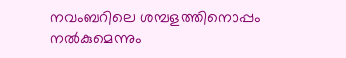നവംബറിലെ ശമ്പളത്തിനൊപ്പം നൽകുമെന്നും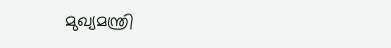മുഖ്യമന്ത്രി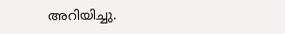അറിയിച്ചു.